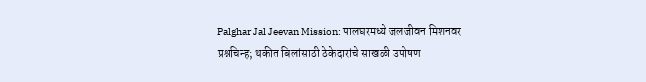Palghar Jal Jeevan Mission: पालघरमध्ये जलजीवन मिशनवर प्रश्नचिन्ह; थकीत बिलांसाठी ठेकेदारांचे साखळी उपोषण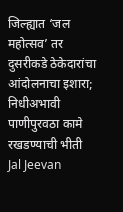जिल्ह्यात ‘जल महोत्सव’ तर दुसरीकडे ठेकेदारांचा आंदोलनाचा इशारा; निधीअभावी पाणीपुरवठा कामे रखडण्याची भीती
Jal Jeevan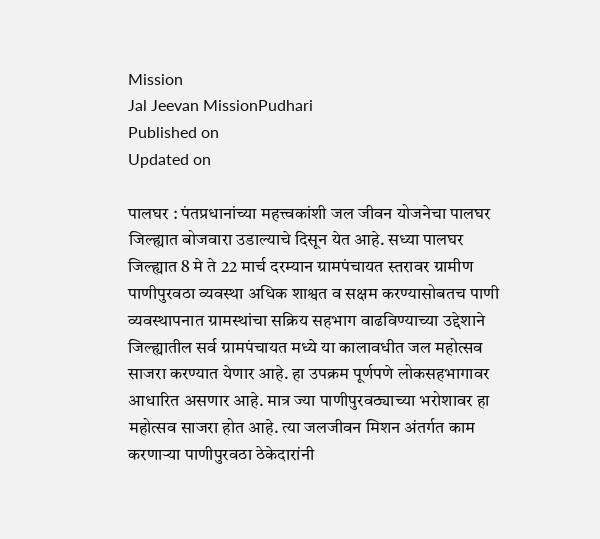Mission
Jal Jeevan MissionPudhari
Published on
Updated on

पालघर : पंतप्रधानांच्या महत्त्वकांशी जल जीवन योजनेचा पालघर जिल्ह्यात बोजवारा उडाल्याचे दिसून येत आहे. सध्या पालघर जिल्ह्यात 8 मे ते 22 मार्च दरम्यान ग्रामपंचायत स्तरावर ग्रामीण पाणीपुरवठा व्यवस्था अधिक शाश्वत व सक्षम करण्यासोबतच पाणी व्यवस्थापनात ग्रामस्थांचा सक्रिय सहभाग वाढविण्याच्या उद्देशाने जिल्ह्यातील सर्व ग्रामपंचायत मध्ये या कालावधीत जल महोत्सव साजरा करण्यात येणार आहे. हा उपक्रम पूर्णपणे लोकसहभागावर आधारित असणार आहे. मात्र ज्या पाणीपुरवठ्याच्या भरोशावर हा महोत्सव साजरा होत आहे. त्या जलजीवन मिशन अंतर्गत काम करणाऱ्या पाणीपुरवठा ठेकेदारांनी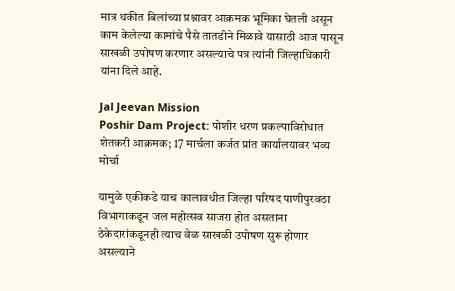मात्र थकीत बिलांच्या प्रश्नावर आक्रमक भूमिका घेतली असून काम केलेल्या कामांचे पैसे तातडीने मिळावे यासाठी आज पासून साखळी उपोषण करणार असल्याचे पत्र त्यांनी जिल्हाधिकारी यांना दिले आहे.

Jal Jeevan Mission
Poshir Dam Project: पोशीर धरण प्रकल्पाविरोधात शेतकरी आक्रमक; 17 मार्चला कर्जत प्रांत कार्यालयावर भव्य मोर्चा

यामुळे एकीकडे याच कालावधीत जिल्हा परिषद पाणीपुरवठा विभागाकडून जल महोत्सव साजरा होत असताना ठेकेदारांकडूनही त्याच वेळ साखळी उपोषण सुरू होणार असल्याने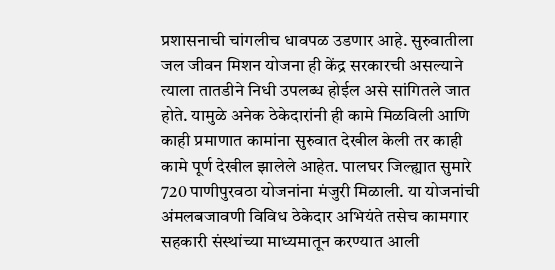प्रशासनाची चांगलीच धावपळ उडणार आहे. सुरुवातीला जल जीवन मिशन योजना ही केंद्र सरकारची असल्याने त्याला तातडीने निधी उपलब्ध होईल असे सांगितले जात होते. यामुळे अनेक ठेकेदारांनी ही कामे मिळविली आणि काही प्रमाणात कामांना सुरुवात देखील केली तर काही कामे पूर्ण देखील झालेले आहेत. पालघर जिल्ह्यात सुमारे 720 पाणीपुरवठा योजनांना मंजुरी मिळाली. या योजनांची अंमलबजावणी विविध ठेकेदार अभियंते तसेच कामगार सहकारी संस्थांच्या माध्यमातून करण्यात आली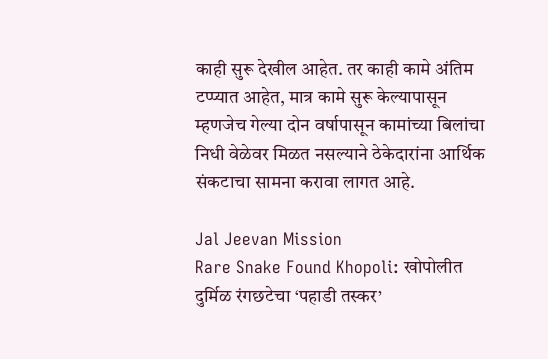काही सुरू देखील आहेत. तर काही कामे अंतिम टप्प्यात आहेत, मात्र कामे सुरू केल्यापासून म्हणजेच गेल्या दोन वर्षापासून कामांच्या बिलांचा निधी वेळेवर मिळत नसल्याने ठेकेदारांना आर्थिक संकटाचा सामना करावा लागत आहे.

Jal Jeevan Mission
Rare Snake Found Khopoli: खोपोलीत दुर्मिळ रंगछटेचा ‘पहाडी तस्कर’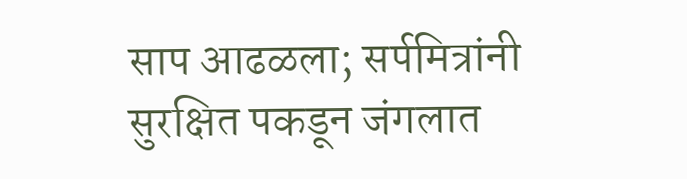साप आढळला; सर्पमित्रांनी सुरक्षित पकडून जंगलात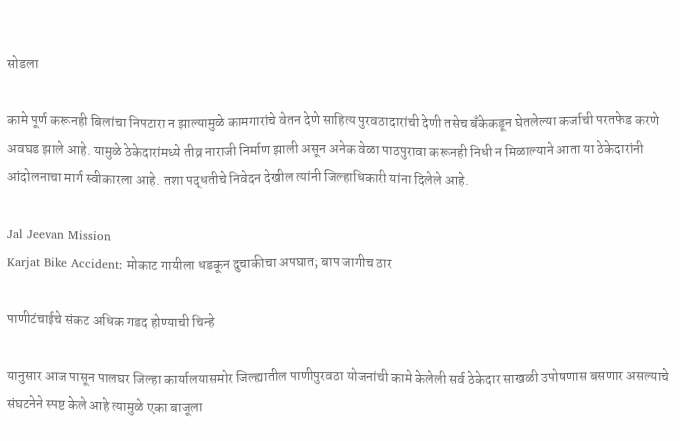सोडला

कामे पूर्ण करूनही बिलांचा निपटारा न झाल्यामुळे कामगारांचे वेतन देणे साहित्य पुरवठादारांची देणी तसेच बँकेकडून घेतलेल्या कर्जाची परतफेड करणे अवघड झाले आहे. यामुळे ठेकेदारांमध्ये तीव्र नाराजी निर्माण झाली असून अनेक वेळा पाठपुरावा करूनही निधी न मिळाल्याने आता या ठेकेदारांनी आंदोलनाचा मार्ग स्वीकारला आहे. तशा पद्धतीचे निवेदन देखील त्यांनी जिल्हाधिकारी यांना दिलेले आहे.

Jal Jeevan Mission
Karjat Bike Accident: मोकाट गायीला धडकून दुचाकीचा अपघात; बाप जागीच ठार

पाणीटंचाईचे संकट अधिक गडद होण्याची चिन्हे

यानुसार आज पासून पालघर जिल्हा कार्यालयासमोर जिल्ह्यातील पाणीपुरवठा योजनांची कामे केलेली सर्व ठेकेदार साखळी उपोषणास बसणार असल्याचे संघटनेने स्पष्ट केले आहे त्यामुळे एका बाजूला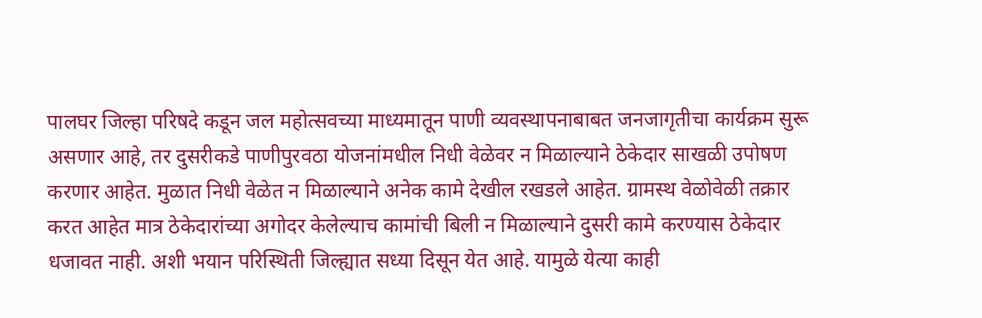पालघर जिल्हा परिषदे कडून जल महोत्सवच्या माध्यमातून पाणी व्यवस्थापनाबाबत जनजागृतीचा कार्यक्रम सुरू असणार आहे, तर दुसरीकडे पाणीपुरवठा योजनांमधील निधी वेळेवर न मिळाल्याने ठेकेदार साखळी उपोषण करणार आहेत. मुळात निधी वेळेत न मिळाल्याने अनेक कामे देखील रखडले आहेत. ग्रामस्थ वेळोवेळी तक्रार करत आहेत मात्र ठेकेदारांच्या अगोदर केलेल्याच कामांची बिली न मिळाल्याने दुसरी कामे करण्यास ठेकेदार धजावत नाही. अशी भयान परिस्थिती जिल्ह्यात सध्या दिसून येत आहे. यामुळे येत्या काही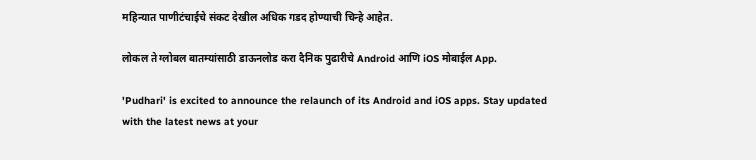महिन्यात पाणीटंचाईचे संकट देखील अधिक गडद होण्याची चिन्हे आहेत.

लोकल ते ग्लोबल बातम्यांसाठी डाऊनलोड करा दैनिक पुढारीचे Android आणि iOS मोबाईल App.

'Pudhari' is excited to announce the relaunch of its Android and iOS apps. Stay updated with the latest news at your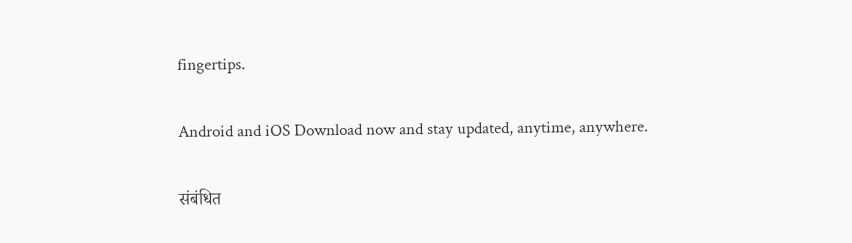fingertips.

Android and iOS Download now and stay updated, anytime, anywhere.

संबंधित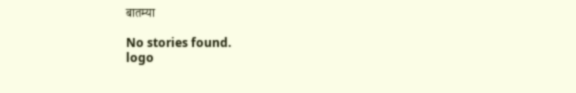बातम्या

No stories found.
logo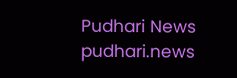Pudhari News
pudhari.news